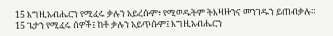15 እግዚአብሔርን የሚፈሩ ቃሉን አይረሱም፥ የሚወዱትም ትእዛዙንና መንገዱን ይጠብቃሉ።
15 ጌታን የሚፈሩ ሰዎች፤ ከቶ ቃሉን አይጥሱም፤ እግዚአብሔርን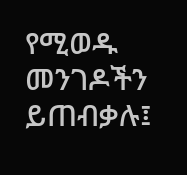የሚወዱ መንገዶችን ይጠብቃሉ፤